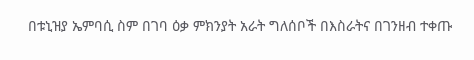በቱኒዝያ ኤምባሲ ስም በገባ ዕቃ ምክንያት አራት ግለሰቦች በእስራትና በገንዘብ ተቀጡ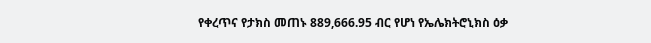የቀረጥና የታክስ መጠኑ 889,666.95 ብር የሆነ የኤሌክትሮኒክስ ዕቃ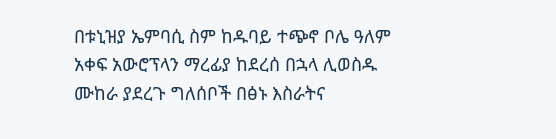በቱኒዝያ ኤምባሲ ስም ከዱባይ ተጭኖ ቦሌ ዓለም አቀፍ አውሮፕላን ማረፊያ ከደረሰ በኋላ ሊወስዱ ሙከራ ያደረጉ ግለሰቦች በፅኑ እስራትና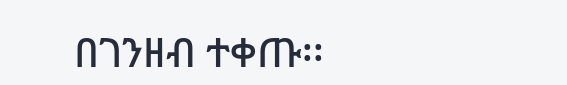በገንዘብ ተቀጡ፡፡